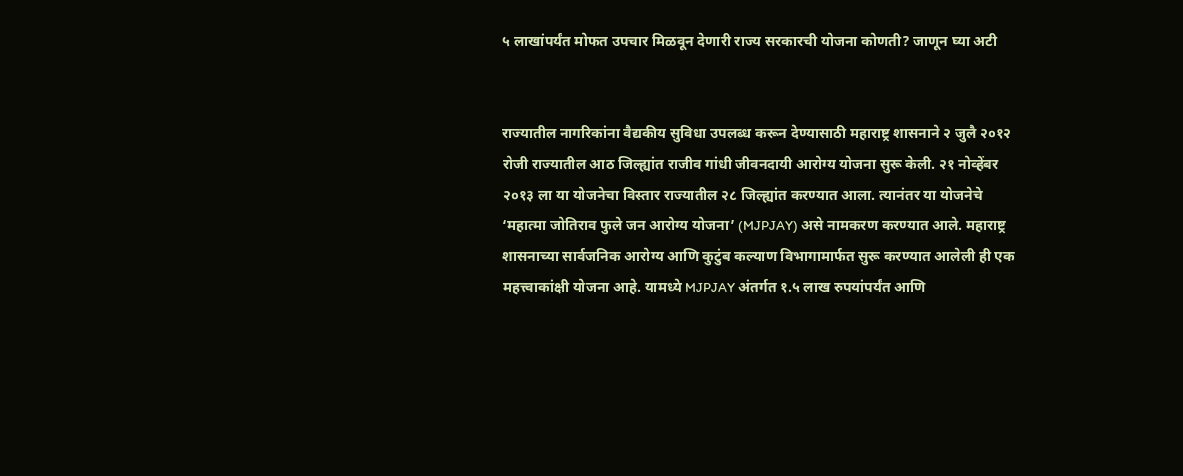५ लाखांपर्यंत मोफत उपचार मिळवून देणारी राज्य सरकारची योजना कोणती? जाणून घ्या अटी


राज्यातील नागरिकांना वैद्यकीय सुविधा उपलब्ध करून देण्यासाठी महाराष्ट्र शासनाने २ जुलै २०१२ रोजी राज्यातील आठ जिल्ह्यांत राजीव गांधी जीवनदायी आरोग्य योजना सुरू केली. २१ नोव्हेंबर २०१३ ला या योजनेचा विस्तार राज्यातील २८ जिल्ह्यांत करण्यात आला. त्यानंतर या योजनेचे ‘महात्मा जोतिराव फुले जन आरोग्य योजना’ (MJPJAY) असे नामकरण करण्यात आले. महाराष्ट्र शासनाच्या सार्वजनिक आरोग्य आणि कुटुंब कल्याण विभागामार्फत सुरू करण्यात आलेली ही एक महत्त्वाकांक्षी योजना आहे. यामध्ये MJPJAY अंतर्गत १.५ लाख रुपयांपर्यंत आणि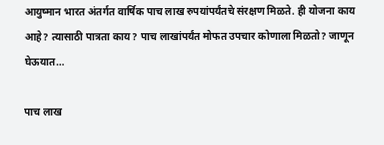आयुष्मान भारत अंतर्गत वार्षिक पाच लाख रुपयांपर्यंतचे संरक्षण मिळते. ही योजना काय आहे? त्यासाठी पात्रता काय? पाच लाखांपर्यंत मोफत उपचार कोणाला मिळतो? जाणून घेऊयात…

पाच लाख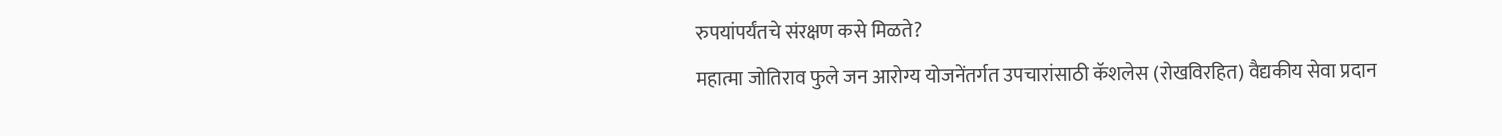रुपयांपर्यंतचे संरक्षण कसे मिळते?
महात्मा जोतिराव फुले जन आरोग्य योजनेंतर्गत उपचारांसाठी कॅशलेस (रोखविरहित) वैद्यकीय सेवा प्रदान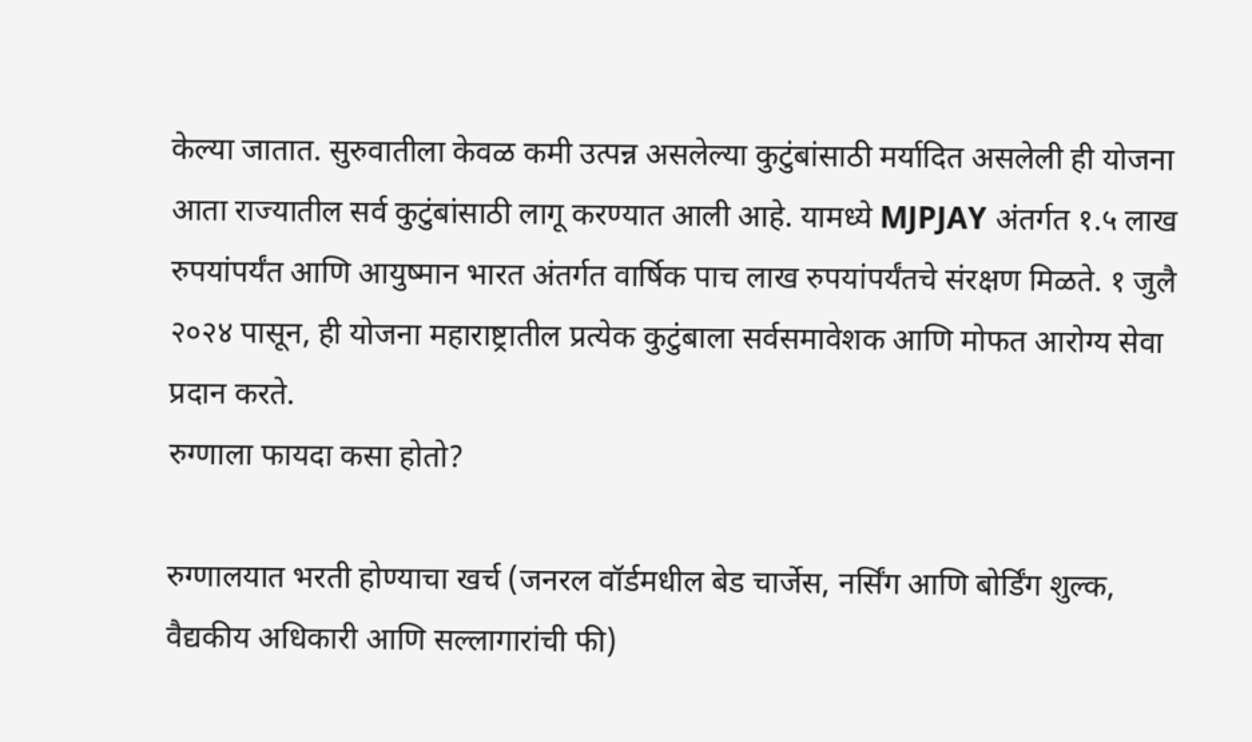केल्या जातात. सुरुवातीला केवळ कमी उत्पन्न असलेल्या कुटुंबांसाठी मर्यादित असलेली ही योजना आता राज्यातील सर्व कुटुंबांसाठी लागू करण्यात आली आहे. यामध्ये MJPJAY अंतर्गत १.५ लाख रुपयांपर्यंत आणि आयुष्मान भारत अंतर्गत वार्षिक पाच लाख रुपयांपर्यंतचे संरक्षण मिळते. १ जुलै २०२४ पासून, ही योजना महाराष्ट्रातील प्रत्येक कुटुंबाला सर्वसमावेशक आणि मोफत आरोग्य सेवा प्रदान करते.
रुग्णाला फायदा कसा होतो?

रुग्णालयात भरती होण्याचा खर्च (जनरल वॉर्डमधील बेड चार्जेस, नर्सिंग आणि बोर्डिंग शुल्क, वैद्यकीय अधिकारी आणि सल्लागारांची फी)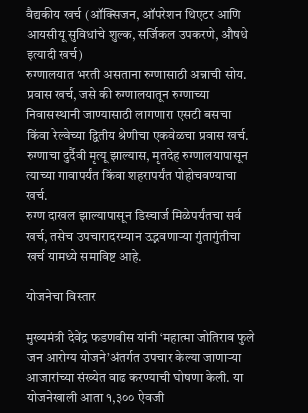वैद्यकीय खर्च (ऑक्सिजन, ऑपरेशन थिएटर आणि आयसीयू सुविधांचे शुल्क, सर्जिकल उपकरणे, औषधे इत्यादी खर्च)
रुग्णालयात भरती असताना रुग्णासाठी अन्नाची सोय.
प्रवास खर्च, जसे की रुग्णालयातून रुग्णाच्या निवासस्थानी जाण्यासाठी लागणारा एसटी बसचा किंवा रेल्वेच्या द्वितीय श्रेणीचा एकवेळचा प्रवास खर्च.
रुग्णाचा दुर्दैवी मृत्यू झाल्यास, मृतदेह रुग्णालयापासून त्याच्या गावापर्यंत किंवा शहरापर्यंत पोहोचवण्याचा खर्च.
रुग्ण दाखल झाल्यापासून डिस्चार्ज मिळेपर्यंतचा सर्व खर्च, तसेच उपचारादरम्यान उद्भवणाऱ्या गुंतागुंतीचा खर्च यामध्ये समाविष्ट आहे.

योजनेचा विस्तार

मुख्यमंत्री देवेंद्र फडणवीस यांनी ‘महात्मा जोतिराव फुले जन आरोग्य योजने’अंतर्गत उपचार केल्या जाणाऱ्या आजारांच्या संख्येत वाढ करण्याची घोषणा केली. या योजनेखाली आता १,३०० ऐवजी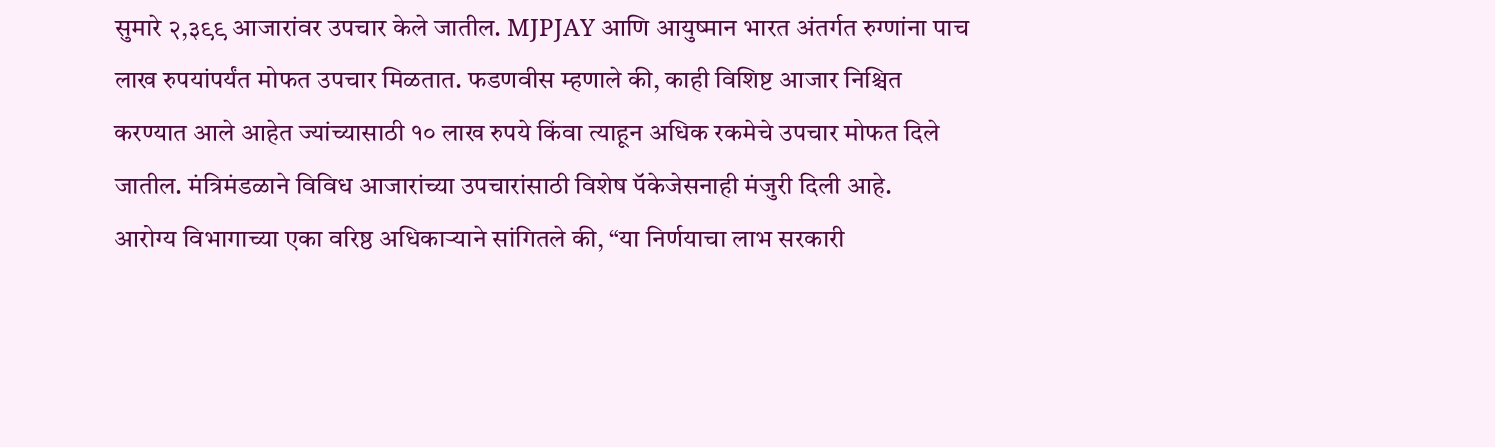सुमारे २,३९९ आजारांवर उपचार केले जातील. MJPJAY आणि आयुष्मान भारत अंतर्गत रुग्णांना पाच लाख रुपयांपर्यंत मोफत उपचार मिळतात. फडणवीस म्हणाले की, काही विशिष्ट आजार निश्चित करण्यात आले आहेत ज्यांच्यासाठी १० लाख रुपये किंवा त्याहून अधिक रकमेचे उपचार मोफत दिले जातील. मंत्रिमंडळाने विविध आजारांच्या उपचारांसाठी विशेष पॅकेजेसनाही मंजुरी दिली आहे.
आरोग्य विभागाच्या एका वरिष्ठ अधिकाऱ्याने सांगितले की, “या निर्णयाचा लाभ सरकारी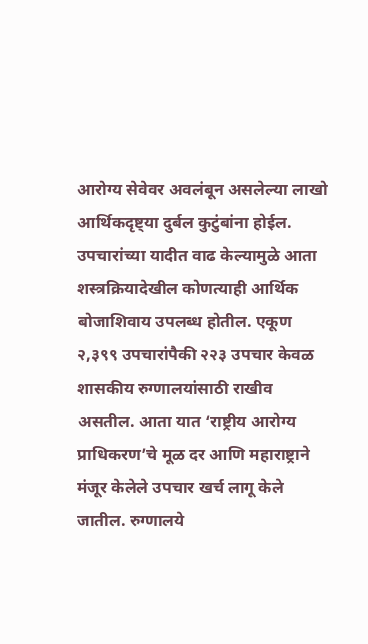आरोग्य सेवेवर अवलंबून असलेल्या लाखो आर्थिकदृष्ट्या दुर्बल कुटुंबांना होईल. उपचारांच्या यादीत वाढ केल्यामुळे आता शस्त्रक्रियादेखील कोणत्याही आर्थिक बोजाशिवाय उपलब्ध होतील. एकूण २,३९९ उपचारांपैकी २२३ उपचार केवळ शासकीय रुग्णालयांसाठी राखीव असतील. आता यात ‘राष्ट्रीय आरोग्य प्राधिकरण’चे मूळ दर आणि महाराष्ट्राने मंजूर केलेले उपचार खर्च लागू केले जातील. रुग्णालये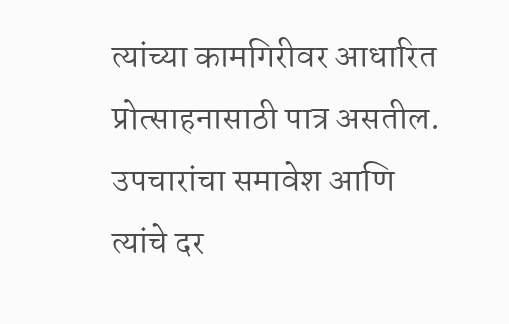त्यांच्या कामगिरीवर आधारित प्रोत्साहनासाठी पात्र असतील. उपचारांचा समावेश आणि त्यांचे दर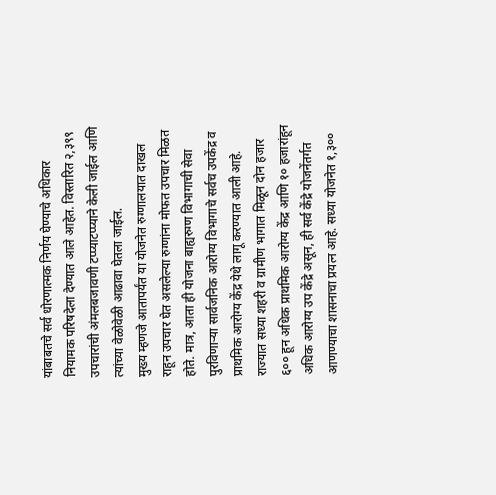यांबाबतचे सर्व धोरणात्मक निर्णय घेण्याचे अधिकार नियामक परिषदेला देण्यात आले आहेत. विस्तारित २,३९९ उपचारांची अंमलबजावणी टप्प्याटप्प्याने केली जाईल आणि त्यांच्या वेळोवेळी आढावा घेतला जाईल.
मुख्य म्हणजे आतापर्यंत या योजनेत रुग्णालयात दाखल राहून उपचार घेत असलेल्या रुग्णांना मोफत उपचार मिळत होते. मात्र, आता ही योजना बाह्यरुग्ण विभागाची सेवा पुरविणाऱ्या सार्वजनिक आरोग्य विभागाचे सर्वच उपकेंद्र व प्राथमिक आरोग्य केंद्र येथे लागू करण्यात आली आहे. राज्यात सध्या शहरी व ग्रामीण भागात मिळून दोन हजार ६०० हून अधिक प्राथमिक आरोग्य केंद्र आणि १० हजारांहून अधिक आरोग्य उप केंद्रे असून, ही सर्व केंद्रे योजनेंतर्गत आणण्याचा शासनाचा प्रयत्न आहे. सध्या योजनेत १,३००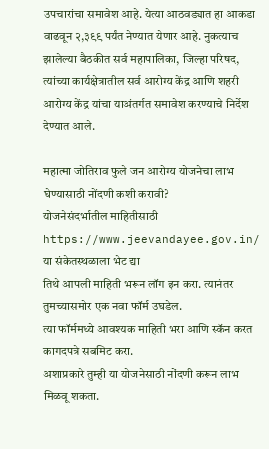उपचारांचा समावेश आहे. येत्या आठवड्यात हा आकडा वाढवून २,३९९ पर्यंत नेण्यात येणार आहे. नुकत्याच झालेल्या बैठकीत सर्व महापालिका, जिल्हा परिषद, त्यांच्या कार्यक्षेत्रातील सर्व आरोग्य केंद्र आणि शहरी आरोग्य केंद्र यांचा याअंतर्गत समावेश करण्याचे निर्देश देण्यात आले.

महात्मा जोतिराव फुले जन आरोग्य योजनेचा लाभ घेण्यासाठी नोंदणी कशी करावी?
योजनेसंदर्भातील माहितीसाठी https://www.jeevandayee.gov.in/ या संकेतस्थळाला भेट द्या
तिथे आपली माहिती भरून लॉग इन करा. त्यानंतर तुमच्यासमोर एक नवा फॉर्म उघडेल.
त्या फॉर्ममध्ये आवश्यक माहिती भरा आणि स्कॅन करत कागदपत्रे सबमिट करा.
अशाप्रकारे तुम्ही या योजनेसाठी नोंदणी करून लाभ मिळवू शकता.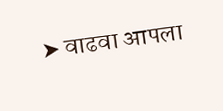➤ वाढवा आपला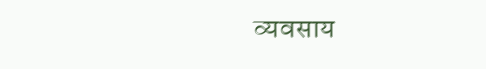व्यवसाय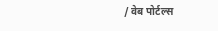/ वेब पोर्टल्स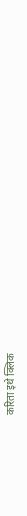करिता इथे क्लिक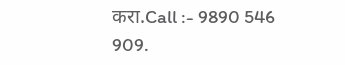करा.Call :- 9890 546 909.